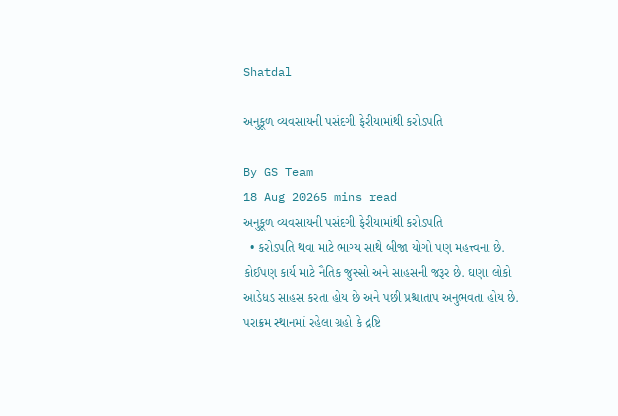Shatdal

અનુકૂળ વ્યવસાયની પસંદગી ફેરીયામાંથી કરોડપતિ

By GS Team
18 Aug 20265 mins read
અનુકૂળ વ્યવસાયની પસંદગી ફેરીયામાંથી કરોડપતિ
  • કરોડપતિ થવા માટે ભાગ્ય સાથે બીજા યોગો પણ મહત્ત્વના છે. કોઈપણ કાર્ય માટે નૈતિક જુસ્સો અને સાહસની જરૂર છે. ઘણા લોકો આડેધડ સાહસ કરતા હોય છે અને પછી પ્રશ્ચાતાપ અનુભવતા હોય છે. પરાક્રમ સ્થાનમાં રહેલા ગ્રહો કે દ્રષ્ટિ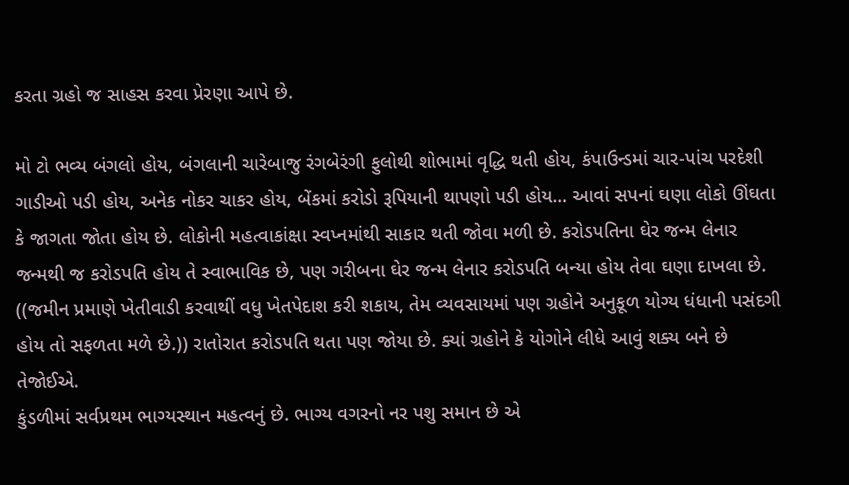કરતા ગ્રહો જ સાહસ કરવા પ્રેરણા આપે છે.

મો ટો ભવ્ય બંગલો હોય, બંગલાની ચારેબાજુ રંગબેરંગી ફુલોથી શોભામાં વૃદ્ધિ થતી હોય, કંપાઉન્ડમાં ચાર-પાંચ પરદેશી ગાડીઓ પડી હોય, અનેક નોકર ચાકર હોય, બેંકમાં કરોડો રૂપિયાની થાપણો પડી હોય… આવાં સપનાં ઘણા લોકો ઊંઘતા કે જાગતા જોતા હોય છે. લોકોની મહત્વાકાંક્ષા સ્વપ્નમાંથી સાકાર થતી જોવા મળી છે. કરોડપતિના ઘેર જન્મ લેનાર જન્મથી જ કરોડપતિ હોય તે સ્વાભાવિક છે, પણ ગરીબના ઘેર જન્મ લેનાર કરોડપતિ બન્યા હોય તેવા ઘણા દાખલા છે. ((જમીન પ્રમાણે ખેતીવાડી કરવાથીં વધુ ખેતપેદાશ કરી શકાય, તેમ વ્યવસાયમાં પણ ગ્રહોને અનુકૂળ યોગ્ય ધંધાની પસંદગી હોય તો સફળતા મળે છે.)) રાતોરાત કરોડપતિ થતા પણ જોયા છે. ક્યાં ગ્રહોને કે યોગોને લીધે આવું શક્ય બને છે તેજોઈએ.
કુંડળીમાં સર્વપ્રથમ ભાગ્યસ્થાન મહત્વનું છે. ભાગ્ય વગરનો નર પશુ સમાન છે એ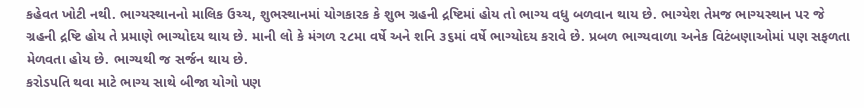કહેવત ખોટી નથી. ભાગ્યસ્થાનનો માલિક ઉચ્ચ, શુભસ્થાનમાં યોગકારક કે શુભ ગ્રહની દ્રષ્ટિમાં હોય તો ભાગ્ય વધુ બળવાન થાય છે. ભાગ્યેશ તેમજ ભાગ્યસ્થાન પર જે ગ્રહની દ્રષ્ટિ હોય તે પ્રમાણે ભાગ્યોદય થાય છે. માની લો કે મંગળ ૨૮મા વર્ષે અને શનિ ૩૬માં વર્ષે ભાગ્યોદય કરાવે છે. પ્રબળ ભાગ્યવાળા અનેક વિટંબણાઓમાં પણ સફળતા મેળવતા હોય છે. ભાગ્યથી જ સર્જન થાય છે.
કરોડપતિ થવા માટે ભાગ્ય સાથે બીજા યોગો પણ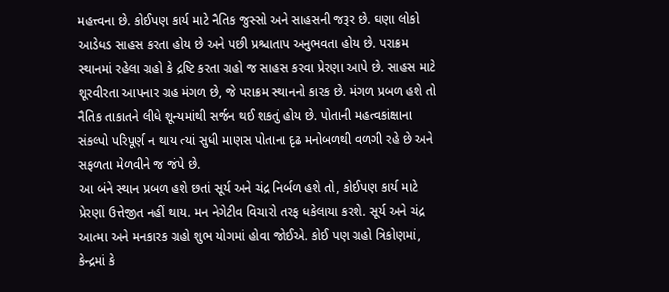મહત્ત્વના છે. કોઈપણ કાર્ય માટે નૈતિક જુસ્સો અને સાહસની જરૂર છે. ઘણા લોકો આડેધડ સાહસ કરતા હોય છે અને પછી પ્રશ્ચાતાપ અનુભવતા હોય છે. પરાક્રમ સ્થાનમાં રહેલા ગ્રહો કે દ્રષ્ટિ કરતા ગ્રહો જ સાહસ કરવા પ્રેરણા આપે છે. સાહસ માટે શૂરવીરતા આપનાર ગ્રહ મંગળ છે, જે પરાક્રમ સ્થાનનો કારક છે. મંગળ પ્રબળ હશે તો નૈતિક તાકાતને લીધે શૂન્યમાંથી સર્જન થઈ શકતું હોય છે. પોતાની મહત્વકાંક્ષાના સંકલ્પો પરિપૂર્ણ ન થાય ત્યાં સુધી માણસ પોતાના દૃઢ મનોબળથી વળગી રહે છે અને સફળતા મેળવીને જ જંપે છે.
આ બંને સ્થાન પ્રબળ હશે છતાં સૂર્ય અને ચંદ્ર નિર્બળ હશે તો, કોઈપણ કાર્ય માટે પ્રેરણા ઉત્તેજીત નહીં થાય. મન નેગેટીવ વિચારો તરફ ધકેલાયા કરશે. સૂર્ય અને ચંદ્ર આત્મા અને મનકારક ગ્રહો શુભ યોગમાં હોવા જોઈએ. કોઈ પણ ગ્રહો ત્રિકોણમાં, કેન્દ્રમાં કે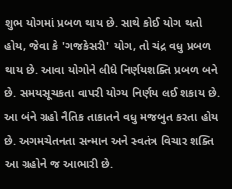શુભ યોગમાં પ્રબળ થાય છે. સાથે કોઈ યોગ થતો હોય, જેવા કે 'ગજકેસરી' યોગ, તો ચંદ્ર વધુ પ્રબળ થાય છે. આવા યોગોને લીધે નિર્ણયશક્તિ પ્રબળ બને છે. સમયસૂચકતા વાપરી યોગ્ય નિર્ણય લઈ શકાય છે. આ બંને ગ્રહો નૈતિક તાકાતને વધુ મજબુત કરતા હોય છે. અગમચેતનતા સન્માન અને સ્વતંત્ર વિચાર શક્તિ આ ગ્રહોને જ આભારી છે.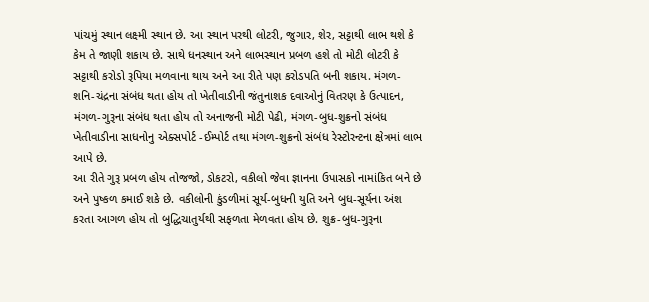પાંચમું સ્થાન લક્ષ્મી સ્થાન છે. આ સ્થાન પરથી લોટરી, જુગાર, શેર, સટ્ટાથી લાભ થશે કે કેમ તે જાણી શકાય છે. સાથે ધનસ્થાન અને લાભસ્થાન પ્રબળ હશે તો મોટી લોટરી કે સટ્ટાથી કરોડો રૂપિયા મળવાના થાય અને આ રીતે પણ કરોડપતિ બની શકાય. મંગળ-શનિ-ચંદ્રના સંબંધ થતા હોય તો ખેતીવાડીની જંતુનાશક દવાઓનું વિતરણ કે ઉત્પાદન, મંગળ-ગુરૂના સંબંધ થતા હોય તો અનાજની મોટી પેઢી, મંગળ-બુધ-શુક્રનો સંબંધ ખેતીવાડીના સાધનોનુ એક્સપોર્ટ -ઈમ્પોર્ટ તથા મંગળ-શુક્રનો સંબંધ રેસ્ટોરન્ટના ક્ષેત્રમાં લાભ આપે છે.
આ રીતે ગુરૂ પ્રબળ હોય તોજજો, ડોકટરો, વકીલો જેવા જ્ઞાનના ઉપાસકો નામાંકિત બને છે અને પુષ્કળ કમાઈ શકે છે. વકીલોની કુંડળીમાં સૂર્ય-બુધની યુતિ અને બુધ-સૂર્યના અંશ કરતા આગળ હોય તો બુદ્ધિચાતુર્યથી સફળતા મેળવતા હોય છે. શુક્ર-બુધ-ગુરૂના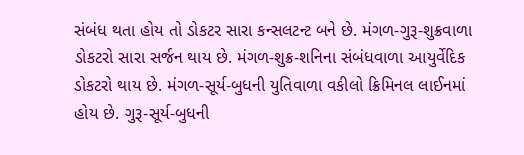સંબંધ થતા હોય તો ડોકટર સારા કન્સલટન્ટ બને છે. મંગળ-ગુરૂ-શુક્રવાળા ડોકટરો સારા સર્જન થાય છે. મંગળ-શુક્ર-શનિના સંબંધવાળા આયુર્વેદિક ડોકટરો થાય છે. મંગળ-સૂર્ય-બુધની યુતિવાળા વકીલો ક્રિમિનલ લાઈનમાં હોય છે. ગુરૂ-સૂર્ય-બુધની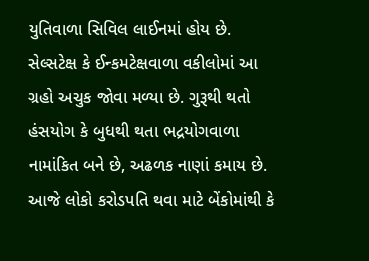યુતિવાળા સિવિલ લાઈનમાં હોય છે. સેલ્સટેક્ષ કે ઈન્કમટેક્ષવાળા વકીલોમાં આ ગ્રહો અચુક જોવા મળ્યા છે. ગુરૂથી થતો હંસયોગ કે બુધથી થતા ભદ્રયોગવાળા નામાંકિત બને છે, અઢળક નાણાં કમાય છે.
આજે લોકો કરોડપતિ થવા માટે બેંકોમાંથી કે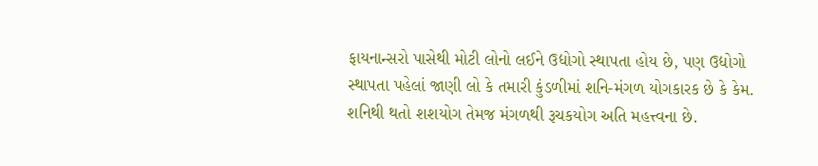ફાયનાન્સરો પાસેથી મોટી લોનો લઈને ઉદ્યોગો સ્થાપતા હોય છે, પણ ઉદ્યોગો સ્થાપતા પહેલાં જાણી લો કે તમારી કુંડળીમાં શનિ-મંગળ યોગકારક છે કે કેમ. શનિથી થતો શશયોગ તેમજ મંગળથી રૂચકયોગ અતિ મહત્ત્વના છે.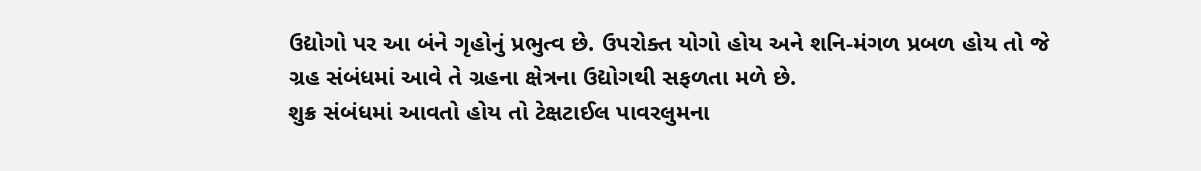ઉદ્યોગો પર આ બંને ગૃહોનું પ્રભુત્વ છે. ઉપરોક્ત યોગો હોય અને શનિ-મંગળ પ્રબળ હોય તો જે ગ્રહ સંબંધમાં આવે તે ગ્રહના ક્ષેત્રના ઉદ્યોગથી સફળતા મળે છે.
શુક્ર સંબંધમાં આવતો હોય તો ટેક્ષટાઈલ પાવરલુમના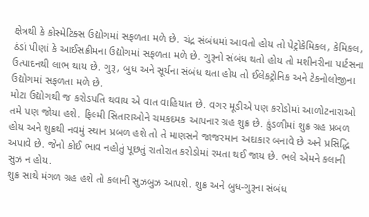ક્ષેત્રથી કે કોસ્મેટિક્સ ઉદ્યોગમાં સફળતા મળે છે. ચંદ્ર સંબંધમાં આવતો હોય તો પેટ્રોકેમિકલ, કેમિકલ, ઠંડાં પીણાં કે આઈસક્રીમના ઉદ્યોગમાં સફળતા મળે છે. ગુરૂનો સંબંધ થતો હોય તો મશીનરીના પાર્ટસના ઉત્પાદનથી લાભ થાય છે. ગુરૂ, બુધ અને સૂર્યના સંબંધ થતા હોય તો ઈલેકટ્રોનિક અને ટેકનોલોજીના ઉદ્યોગમાં સફળતા મળે છે.
મોટા ઉદ્યોગથી જ કરોડપતિ થવાય એ વાત વાહિયાત છે. વગર મૂડીએ પણ કરોડોમાં આળોટનારાઓ તમે પણ જોયા હશે. ફિલ્મી સિતારાઓને ચમકદમક આપનાર ગ્રહ શુક્ર છે. કુંડળીમાં શુક્ર ગ્રહ પ્રબળ હોય અને શુક્રથી નવમું સ્થાન પ્રબળ હશે તો તે માણસને જાજરમાન અદાકાર બનાવે છે અને પ્રસિદ્ધિ અપાવે છે. જેનો કોઈ ભાવ નહોતું પૂછતું રાતોરાત કરોડોમાં રમતા થઈ જાય છે. ભલે એમને કલાની સુઝ ન હોય.
શુક્ર સાથે મંગળ ગ્રહ હશે તો કલાની સુઝબુઝ આપશે. શુક્ર અને બુધ-ગુરૂના સંબંધ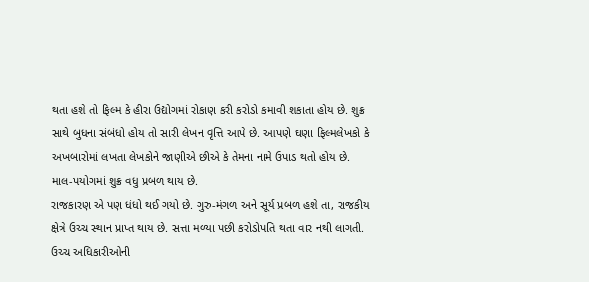થતા હશે તો ફિલ્મ કે હીરા ઉદ્યોગમાં રોકાણ કરી કરોડો કમાવી શકાતા હોય છે. શુક્ર સાથે બુધના સંબંધો હોય તો સારી લેખન વૃત્તિ આપે છે. આપણે ઘણા ફિલ્મલેખકો કે અખબારોમાં લખતા લેખકોને જાણીએ છીએ કે તેમના નામે ઉપાડ થતો હોય છે. માલ-પયોગમાં શુક્ર વધુ પ્રબળ થાય છે.
રાજકારણ એ પણ ધંધો થઈ ગયો છે. ગુરુ-મંગળ અને સૂર્ય પ્રબળ હશે તા, રાજકીય ક્ષેત્રે ઉચ્ચ સ્થાન પ્રાપ્ત થાય છે. સત્તા મળ્યા પછી કરોડોપતિ થતા વાર નથી લાગતી. ઉચ્ચ અધિકારીઓની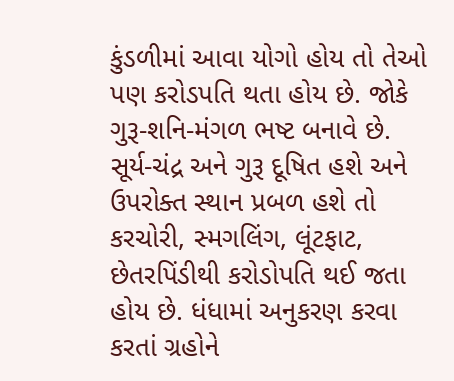કુંડળીમાં આવા યોગો હોય તો તેઓ પણ કરોડપતિ થતા હોય છે. જોકે ગુરૂ-શનિ-મંગળ ભષ્ટ બનાવે છે.
સૂર્ય-ચંદ્ર અને ગુરૂ દૂષિત હશે અને ઉપરોક્ત સ્થાન પ્રબળ હશે તો કરચોરી, સ્મગલિંગ, લૂંટફાટ, છેતરપિંડીથી કરોડોપતિ થઈ જતા હોય છે. ધંધામાં અનુકરણ કરવા કરતાં ગ્રહોને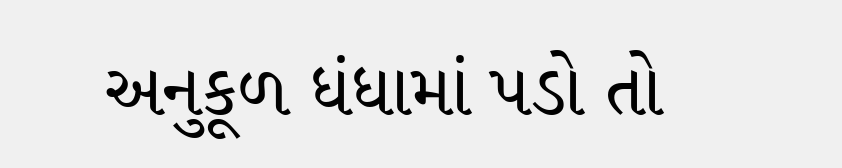અનુકૂળ ધંધામાં પડો તો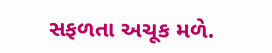સફળતા અચૂક મળે.